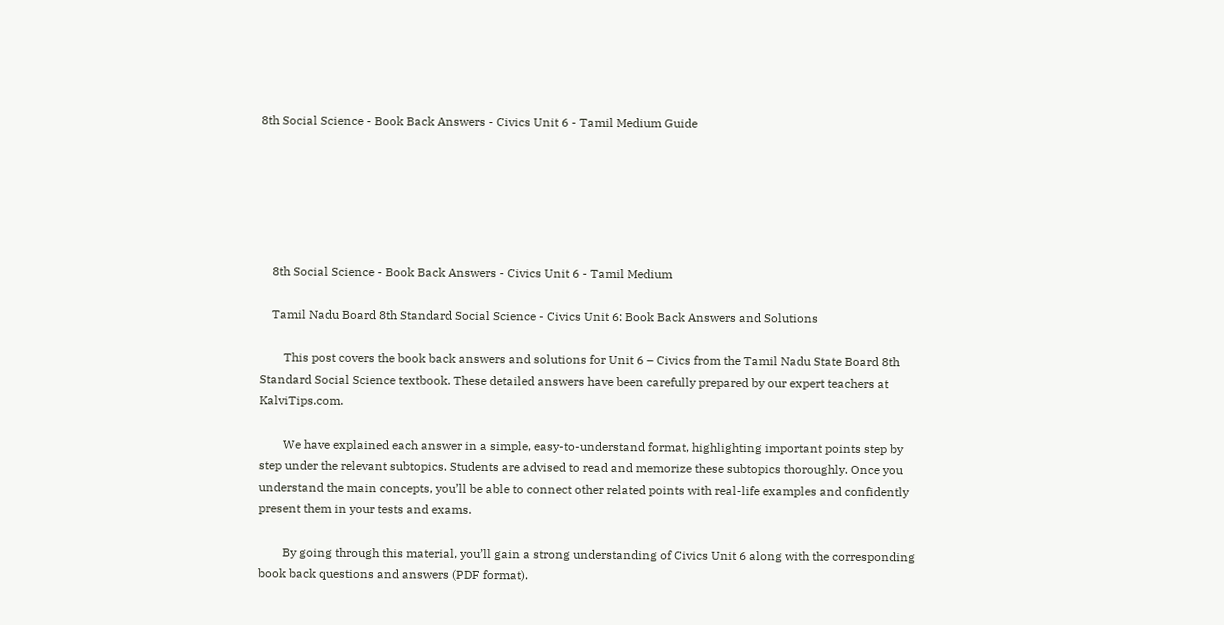8th Social Science - Book Back Answers - Civics Unit 6 - Tamil Medium Guide






    8th Social Science - Book Back Answers - Civics Unit 6 - Tamil Medium

    Tamil Nadu Board 8th Standard Social Science - Civics Unit 6: Book Back Answers and Solutions

        This post covers the book back answers and solutions for Unit 6 – Civics from the Tamil Nadu State Board 8th Standard Social Science textbook. These detailed answers have been carefully prepared by our expert teachers at KalviTips.com.

        We have explained each answer in a simple, easy-to-understand format, highlighting important points step by step under the relevant subtopics. Students are advised to read and memorize these subtopics thoroughly. Once you understand the main concepts, you’ll be able to connect other related points with real-life examples and confidently present them in your tests and exams.

        By going through this material, you’ll gain a strong understanding of Civics Unit 6 along with the corresponding book back questions and answers (PDF format).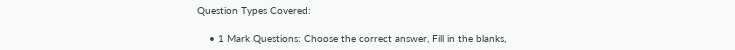Question Types Covered:

    • 1 Mark Questions: Choose the correct answer, Fill in the blanks,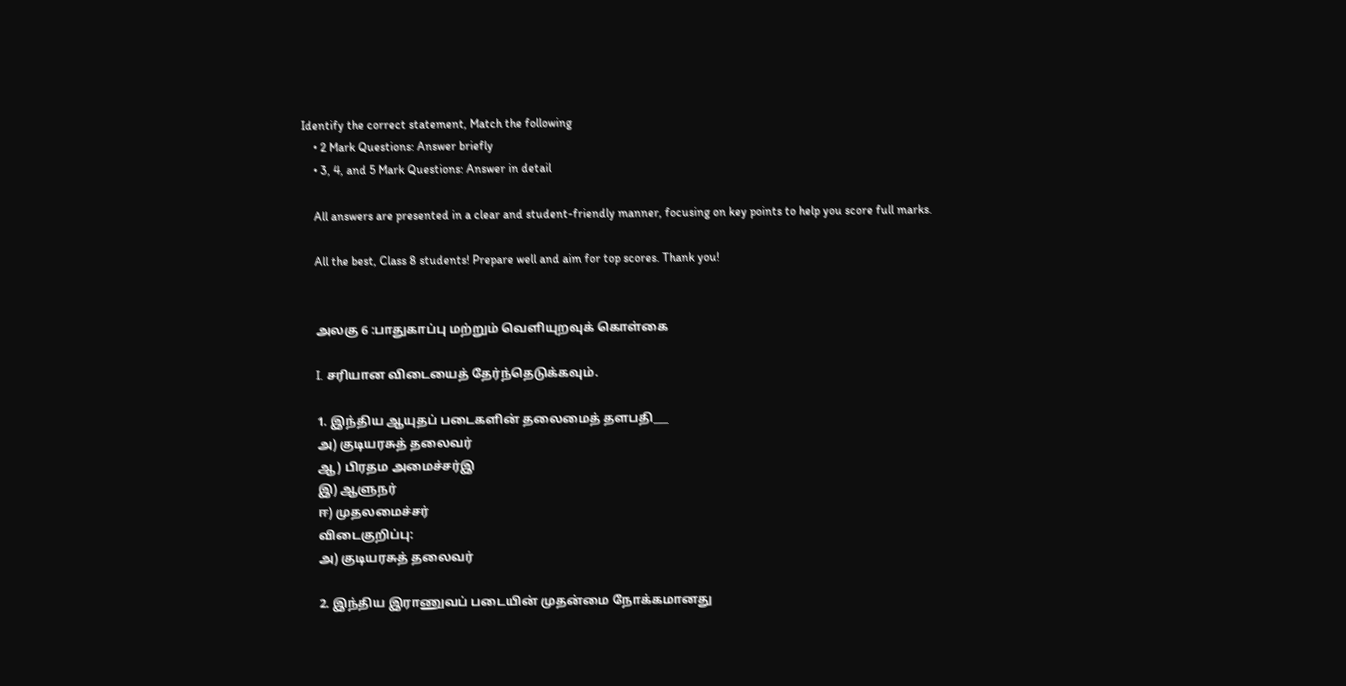Identify the correct statement, Match the following
    • 2 Mark Questions: Answer briefly
    • 3, 4, and 5 Mark Questions: Answer in detail

    All answers are presented in a clear and student-friendly manner, focusing on key points to help you score full marks.

    All the best, Class 8 students! Prepare well and aim for top scores. Thank you!


    அலகு 6 :பாதுகாப்பு மற்றும் வெளியுறவுக் கொள்கை

    I. சரியான விடையைத் தேர்ந்தெடுக்கவும்.

    1. இந்திய ஆயுதப் படைகளின் தலைமைத் தளபதி___
    அ) குடியரசுத் தலைவர்
    ஆ) பிரதம அமைச்சர்இ
    இ) ஆளுநர்
    ஈ) முதலமைச்சர்
    விடைகுறிப்பு:
    அ) குடியரசுத் தலைவர்

    2. இந்திய இராணுவப் படையின் முதன்மை நோக்கமானது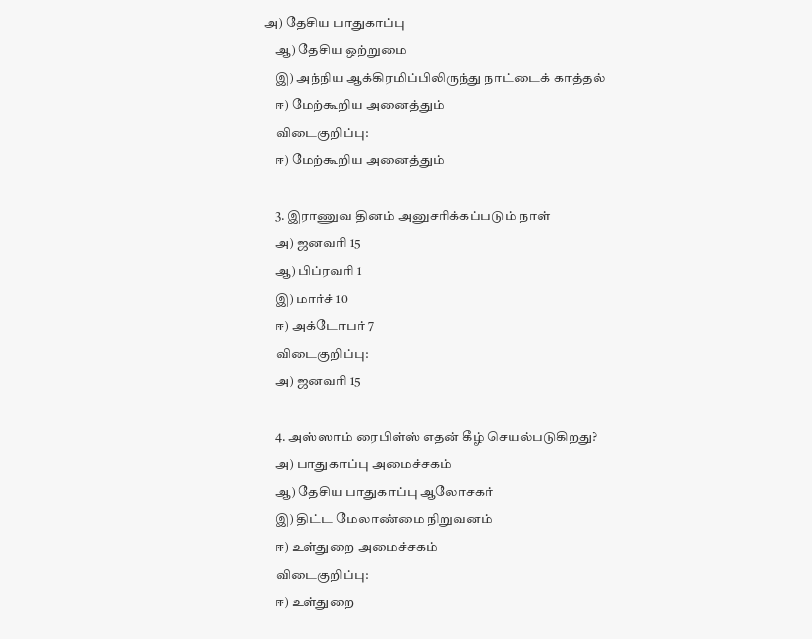அ) தேசிய பாதுகாப்பு
    ஆ) தேசிய ஒற்றுமை
    இ) அந்நிய ஆக்கிரமிப்பிலிருந்து நாட்டைக் காத்தல்
    ஈ) மேற்கூறிய அனைத்தும்
    விடைகுறிப்பு:
    ஈ) மேற்கூறிய அனைத்தும்

    3. இராணுவ தினம் அனுசரிக்கப்படும் நாள்
    அ) ஜனவரி 15
    ஆ) பிப்ரவரி 1
    இ) மார்ச் 10
    ஈ) அக்டோபர் 7
    விடைகுறிப்பு:
    அ) ஜனவரி 15

    4. அஸ்ஸாம் ரைபிள்ஸ் எதன் கீழ் செயல்படுகிறது?
    அ) பாதுகாப்பு அமைச்சகம்
    ஆ) தேசிய பாதுகாப்பு ஆலோசகர்
    இ) திட்ட மேலாண்மை நிறுவனம்
    ஈ) உள்துறை அமைச்சகம்
    விடைகுறிப்பு:
    ஈ) உள்துறை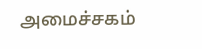அமைச்சகம்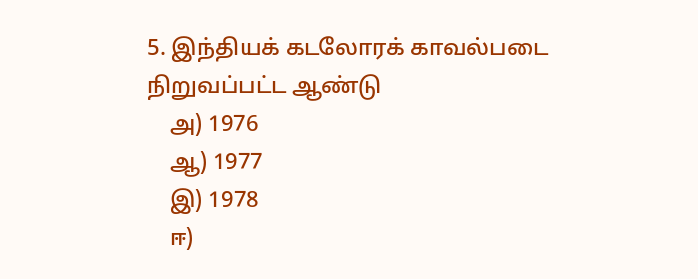5. இந்தியக் கடலோரக் காவல்படை நிறுவப்பட்ட ஆண்டு
    அ) 1976
    ஆ) 1977
    இ) 1978
    ஈ)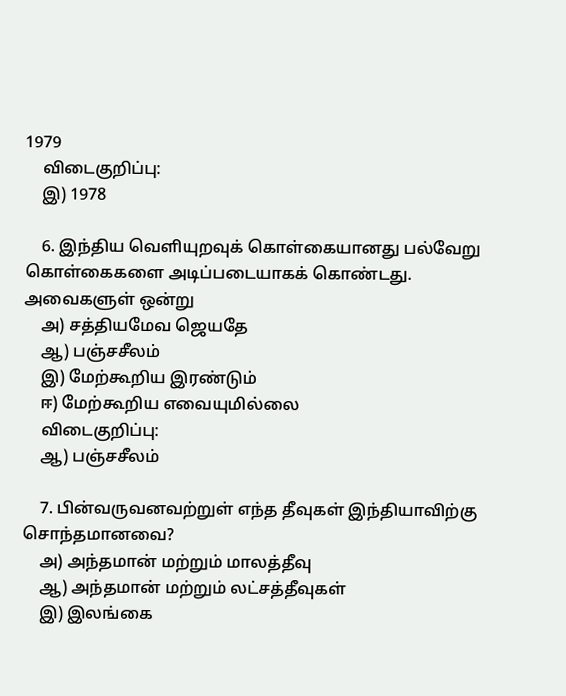1979
    விடைகுறிப்பு:
    இ) 1978

    6. இந்திய வெளியுறவுக் கொள்கையானது பல்வேறு கொள்கைகளை அடிப்படையாகக் கொண்டது. அவைகளுள் ஒன்று
    அ) சத்தியமேவ ஜெயதே
    ஆ) பஞ்சசீலம்
    இ) மேற்கூறிய இரண்டும்
    ஈ) மேற்கூறிய எவையுமில்லை
    விடைகுறிப்பு:
    ஆ) பஞ்சசீலம்

    7. பின்வருவனவற்றுள் எந்த தீவுகள் இந்தியாவிற்கு சொந்தமானவை?
    அ) அந்தமான் மற்றும் மாலத்தீவு
    ஆ) அந்தமான் மற்றும் லட்சத்தீவுகள்
    இ) இலங்கை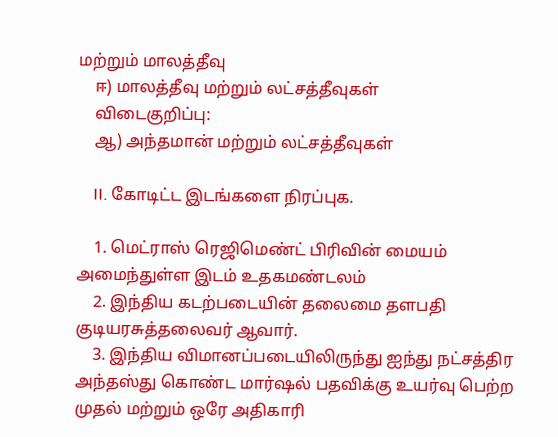மற்றும் மாலத்தீவு
    ஈ) மாலத்தீவு மற்றும் லட்சத்தீவுகள்
    விடைகுறிப்பு:
    ஆ) அந்தமான் மற்றும் லட்சத்தீவுகள்

    II. கோடிட்ட இடங்களை நிரப்புக.

    1. மெட்ராஸ் ரெஜிமெண்ட் பிரிவின் மையம் அமைந்துள்ள இடம் உதகமண்டலம்
    2. இந்திய கடற்படையின் தலைமை தளபதி குடியரசுத்தலைவர் ஆவார்.
    3. இந்திய விமானப்படையிலிருந்து ஐந்து நட்சத்திர அந்தஸ்து கொண்ட மார்ஷல் பதவிக்கு உயர்வு பெற்ற முதல் மற்றும் ஒரே அதிகாரி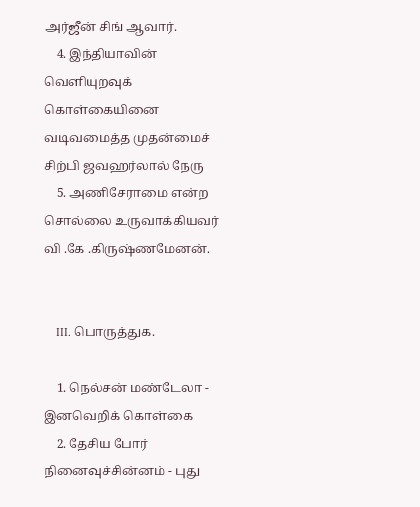அர்ஜீன் சிங் ஆவார்.
    4. இந்தியாவின் வெளியுறவுக் கொள்கையினை வடிவமைத்த முதன்மைச் சிற்பி ஜவஹர்லால் நேரு
    5. அணிசேராமை என்ற சொல்லை உருவாக்கியவர் வி .கே .கிருஷ்ணமேனன்.


    III. பொருத்துக.

    1. நெல்சன் மண்டேலா - இனவெறிக் கொள்கை
    2. தேசிய போர் நினைவுச்சின்னம் - புது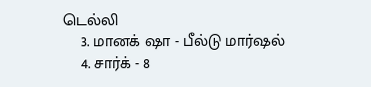டெல்லி
    3. மானக் ஷா - பீல்டு மார்ஷல்
    4. சார்க் - 8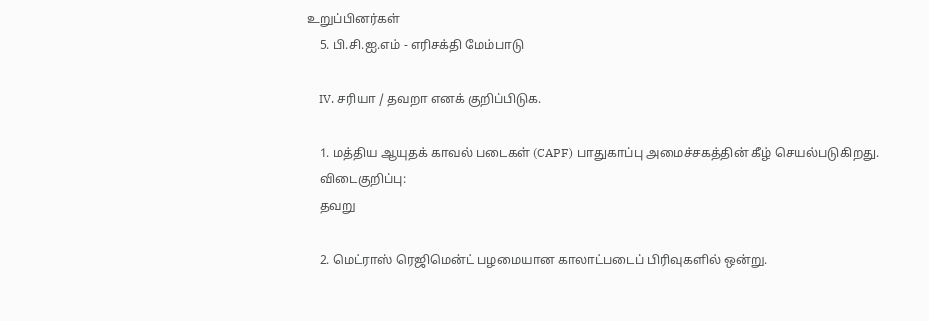உறுப்பினர்கள்
    5. பி.சி.ஐ.எம் - எரிசக்தி மேம்பாடு

    IV. சரியா / தவறா எனக் குறிப்பிடுக.

    1. மத்திய ஆயுதக் காவல் படைகள் (CAPF) பாதுகாப்பு அமைச்சகத்தின் கீழ் செயல்படுகிறது.
    விடைகுறிப்பு:
    தவறு

    2. மெட்ராஸ் ரெஜிமென்ட் பழமையான காலாட்படைப் பிரிவுகளில் ஒன்று.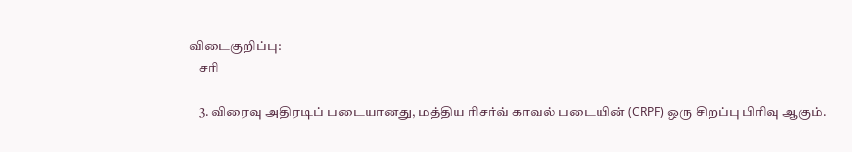விடைகுறிப்பு:
    சரி

    3. விரைவு அதிரடிப் படையானது, மத்திய ரிசர்வ் காவல் படையின் (CRPF) ஒரு சிறப்பு பிரிவு ஆகும்.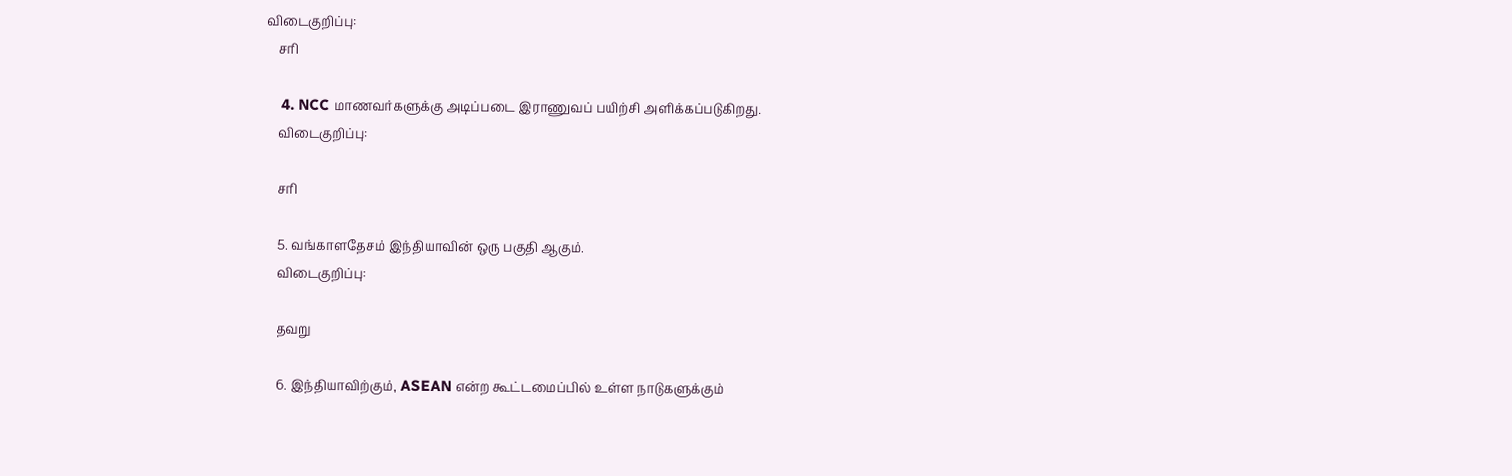விடைகுறிப்பு:
    சரி

    4. NCC மாணவர்களுக்கு அடிப்படை இராணுவப் பயிற்சி அளிக்கப்படுகிறது.
    விடைகுறிப்பு:

    சரி

    5. வங்காளதேசம் இந்தியாவின் ஒரு பகுதி ஆகும்.
    விடைகுறிப்பு:

    தவறு

    6. இந்தியாவிற்கும், ASEAN என்ற கூட்டமைப்பில் உள்ள நாடுகளுக்கும்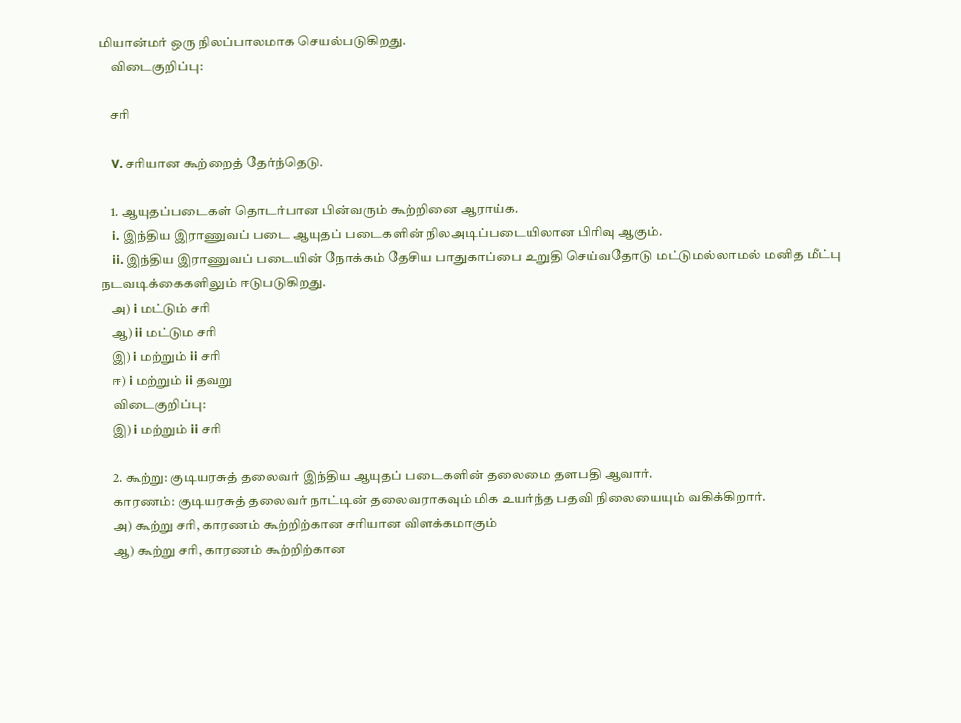மியான்மர் ஒரு நிலப்பாலமாக செயல்படுகிறது.
    விடைகுறிப்பு:

    சரி

    V. சரியான கூற்றைத் தேர்ந்தெடு.

    1. ஆயுதப்படைகள் தொடர்பான பின்வரும் கூற்றினை ஆராய்க.
    i. இந்திய இராணுவப் படை ஆயுதப் படைகளின் நிலஅடிப்படையிலான பிரிவு ஆகும்.
    ii. இந்திய இராணுவப் படையின் நோக்கம் தேசிய பாதுகாப்பை உறுதி செய்வதோடு மட்டுமல்லாமல் மனித மீட்பு நடவடிக்கைகளிலும் ஈடுபடுகிறது.
    அ) i மட்டும் சரி
    ஆ) ii மட்டும சரி
    இ) i மற்றும் ii சரி
    ஈ) i மற்றும் ii தவறு
    விடைகுறிப்பு:
    இ) i மற்றும் ii சரி

    2. கூற்று: குடியரசுத் தலைவர் இந்திய ஆயுதப் படைகளின் தலைமை தளபதி ஆவார்.
    காரணம்: குடியரசுத் தலைவர் நாட்டின் தலைவராகவும் மிக உயர்ந்த பதவி நிலையையும் வகிக்கிறார்.
    அ) கூற்று சரி, காரணம் கூற்றிற்கான சரியான விளக்கமாகும்
    ஆ) கூற்று சரி, காரணம் கூற்றிற்கான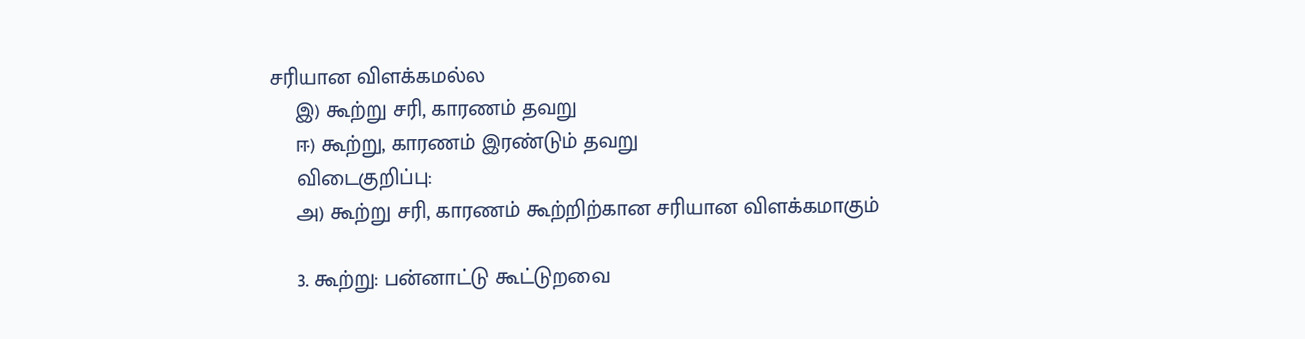சரியான விளக்கமல்ல
    இ) கூற்று சரி, காரணம் தவறு
    ஈ) கூற்று, காரணம் இரண்டும் தவறு
    விடைகுறிப்பு:
    அ) கூற்று சரி, காரணம் கூற்றிற்கான சரியான விளக்கமாகும்

    3. கூற்று: பன்னாட்டு கூட்டுறவை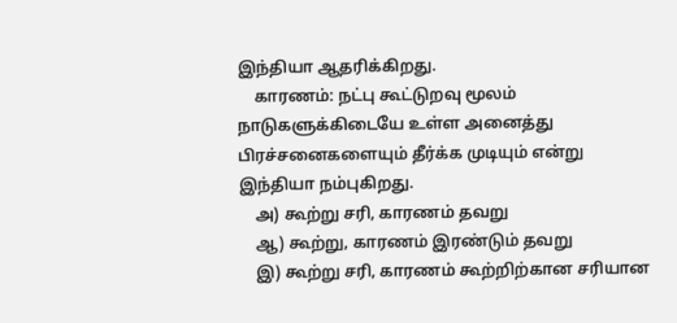இந்தியா ஆதரிக்கிறது.
    காரணம்: நட்பு கூட்டுறவு மூலம் நாடுகளுக்கிடையே உள்ள அனைத்து பிரச்சனைகளையும் தீர்க்க முடியும் என்று இந்தியா நம்புகிறது.
    அ) கூற்று சரி, காரணம் தவறு
    ஆ) கூற்று, காரணம் இரண்டும் தவறு
    இ) கூற்று சரி, காரணம் கூற்றிற்கான சரியான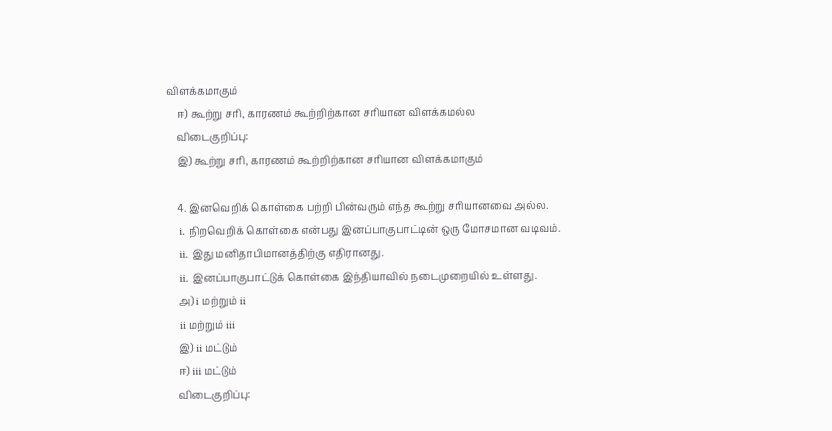விளக்கமாகும்
    ஈ) கூற்று சரி, காரணம் கூற்றிற்கான சரியான விளக்கமல்ல
    விடைகுறிப்பு:
    இ) கூற்று சரி, காரணம் கூற்றிற்கான சரியான விளக்கமாகும்

    4. இனவெறிக் கொள்கை பற்றி பின்வரும் எந்த கூற்று சரியானவை அல்ல.
    i. நிறவெறிக் கொள்கை என்பது இனப்பாகுபாட்டின் ஒரு மோசமான வடிவம்.
    ii. இது மனிதாபிமானத்திற்கு எதிரானது.
    ii. இனப்பாகுபாட்டுக் கொள்கை இந்தியாவில் நடைமுறையில் உள்ளது.
    அ) i மற்றும் ii
    ii மற்றும் iii
    இ) ii மட்டும்
    ஈ) iii மட்டும்
    விடைகுறிப்பு: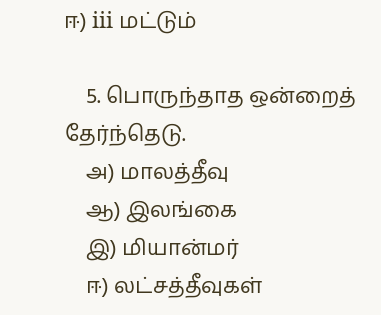ஈ) iii மட்டும்

    5. பொருந்தாத ஒன்றைத் தேர்ந்தெடு.
    அ) மாலத்தீவு
    ஆ) இலங்கை
    இ) மியான்மர்
    ஈ) லட்சத்தீவுகள்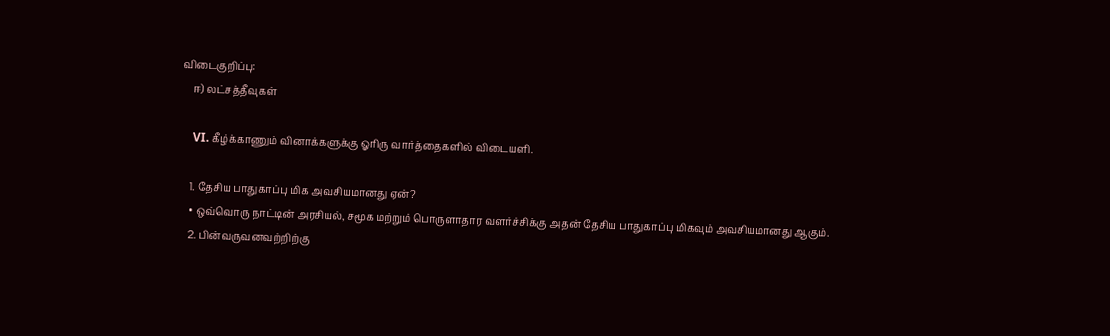விடைகுறிப்பு:
    ஈ) லட்சத்தீவுகள்

    VI. கீழ்க்காணும் வினாக்களுக்கு ஓரிரு வார்த்தைகளில் விடையளி.

    1. தேசிய பாதுகாப்பு மிக அவசியமானது ஏன்?
    • ஒவ்வொரு நாட்டின் அரசியல், சமூக மற்றும் பொருளாதார வளர்ச்சிக்கு அதன் தேசிய பாதுகாப்பு மிகவும் அவசியமானது ஆகும்.
    2. பின்வருவனவற்றிற்கு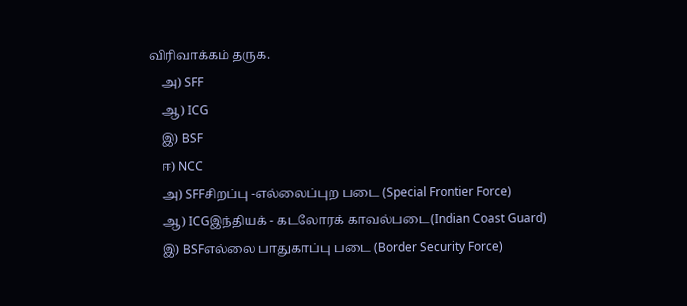விரிவாக்கம் தருக.
    அ) SFF
    ஆ) ICG
    இ) BSF
    ஈ) NCC
    அ) SFFசிறப்பு -எல்லைப்புற படை (Special Frontier Force)
    ஆ) ICGஇந்தியக் - கடலோரக் காவல்படை(Indian Coast Guard)
    இ) BSFஎல்லை பாதுகாப்பு படை (Border Security Force)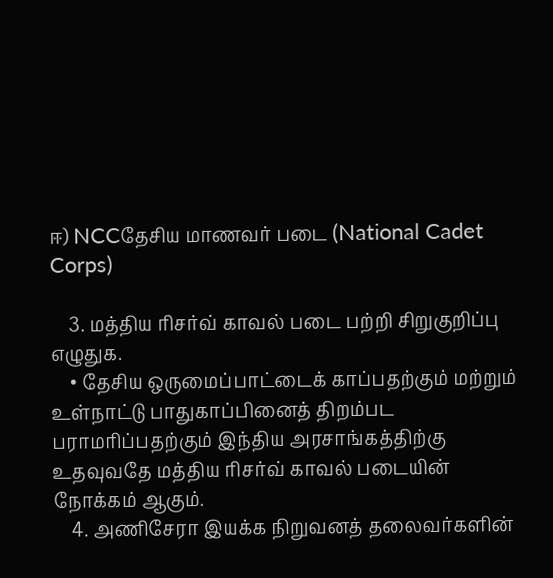ஈ) NCCதேசிய மாணவர் படை (National Cadet Corps)

    3. மத்திய ரிசர்வ் காவல் படை பற்றி சிறுகுறிப்பு எழுதுக.
    • தேசிய ஒருமைப்பாட்டைக் காப்பதற்கும் மற்றும் உள்நாட்டு பாதுகாப்பினைத் திறம்பட பராமரிப்பதற்கும் இந்திய அரசாங்கத்திற்கு உதவுவதே மத்திய ரிசர்வ் காவல் படையின் நோக்கம் ஆகும்.
    4. அணிசேரா இயக்க நிறுவனத் தலைவர்களின்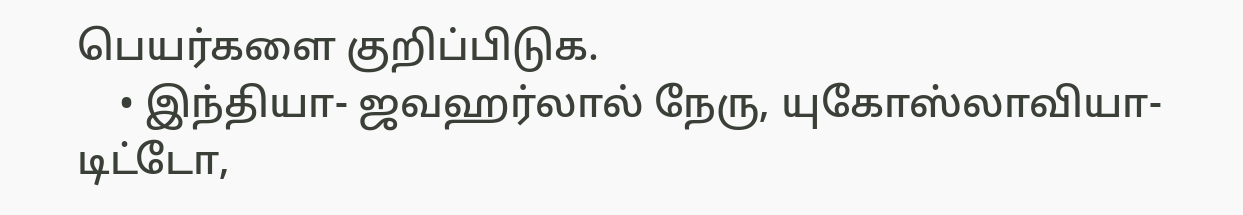பெயர்களை குறிப்பிடுக.
    • இந்தியா- ஜவஹர்லால் நேரு, யுகோஸ்லாவியா- டிட்டோ,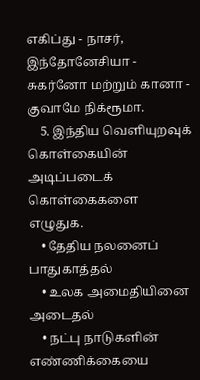எகிப்து - நாசர், இந்தோனேசியா - சுகர்னோ மற்றும் கானா - குவாமே நிக்ரூமா.
    5. இந்திய வெளியுறவுக் கொள்கையின் அடிப்படைக் கொள்கைகளை எழுதுக.
    • தேதிய நலனைப் பாதுகாத்தல்
    • உலக அமைதியினை அடைதல்
    • நட்பு நாடுகளின் எண்ணிக்கையை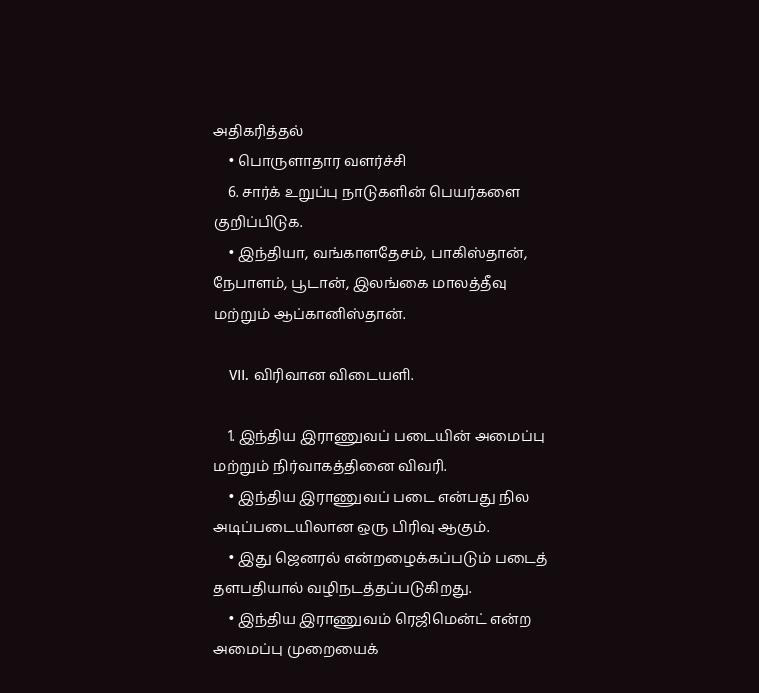அதிகரித்தல்
    • பொருளாதார வளர்ச்சி
    6. சார்க் உறுப்பு நாடுகளின் பெயர்களை குறிப்பிடுக.
    • இந்தியா, வங்காளதேசம், பாகிஸ்தான், நேபாளம், பூடான், இலங்கை மாலத்தீவு மற்றும் ஆப்கானிஸ்தான்.

    VII. விரிவான விடையளி.

    1. இந்திய இராணுவப் படையின் அமைப்பு மற்றும் நிர்வாகத்தினை விவரி.
    • இந்திய இராணுவப் படை என்பது நில அடிப்படையிலான ஒரு பிரிவு ஆகும்.
    • இது ஜெனரல் என்றழைக்கப்படும் படைத் தளபதியால் வழிநடத்தப்படுகிறது.
    • இந்திய இராணுவம் ரெஜிமென்ட் என்ற அமைப்பு முறையைக்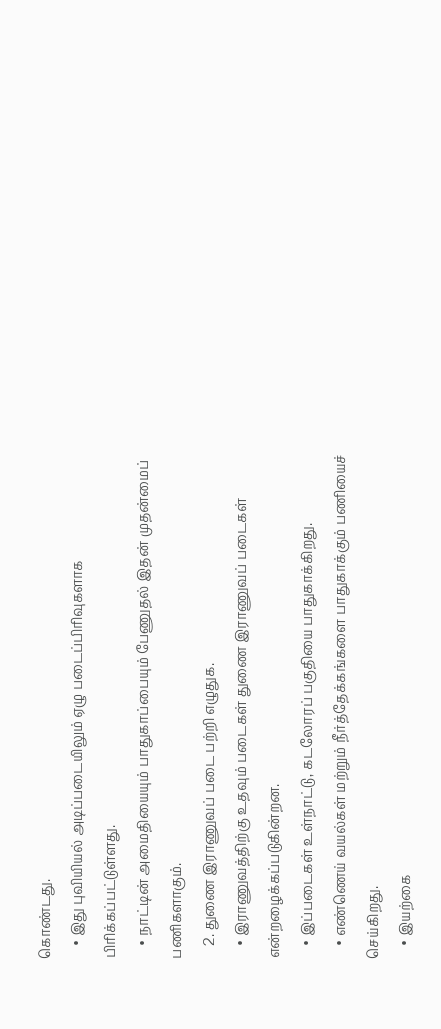கொண்டது.
    • இது புவியியல் அடிப்படையிலும் ஏழு படைப்பிரிவுகளாக பிரிக்கப்பட்டுள்ளது.
    • நாட்டின் அமைதியையும் பாதுகாப்பையும் பேணுதல் இதன் முதன்மைப் பணிகளாகும்.
    2. துணை இராணுவப் படை பற்றி எழுதுக.
    • இராணுவத்திற்கு உதவும் படைகள் துணை இராணுவப் படைகள் என்றழைக்கப்படுகின்றன.
    • இப்படைகள் உள்நாட்டு, கடலோரப் பகுதியை பாதுகாக்கிறது.
    • எண்ணெய் வயல்கள் மற்றும் நீர்த்தேக்கங்களை பாதுகாக்கும் பணியைச் செய்கிறது.
    • இயற்கை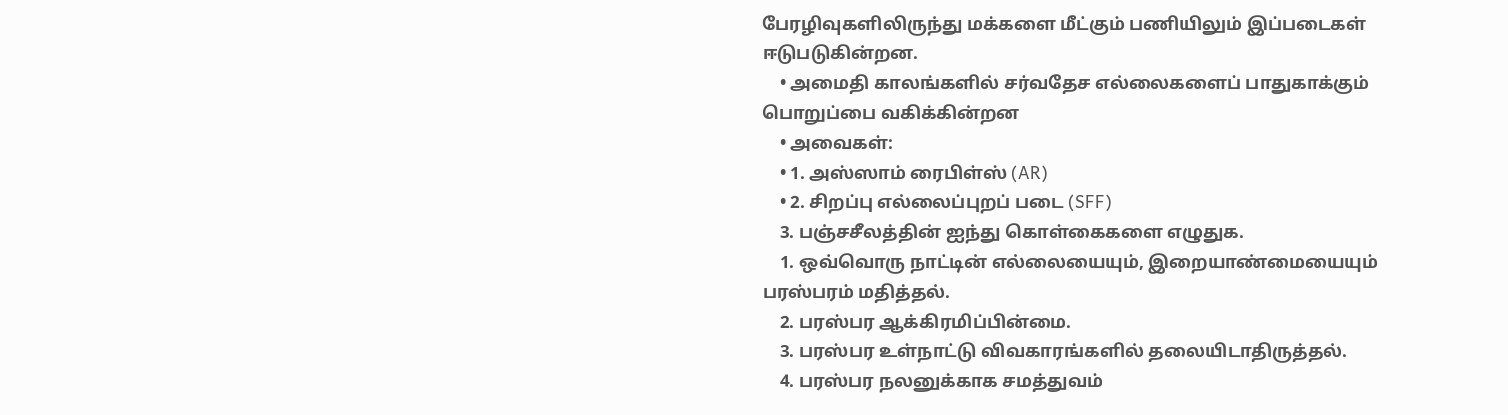பேரழிவுகளிலிருந்து மக்களை மீட்கும் பணியிலும் இப்படைகள் ஈடுபடுகின்றன.
    • அமைதி காலங்களில் சர்வதேச எல்லைகளைப் பாதுகாக்கும் பொறுப்பை வகிக்கின்றன
    • அவைகள்:
    • 1. அஸ்ஸாம் ரைபிள்ஸ் (AR)
    • 2. சிறப்பு எல்லைப்புறப் படை (SFF)
    3. பஞ்சசீலத்தின் ஐந்து கொள்கைகளை எழுதுக.
    1. ஒவ்வொரு நாட்டின் எல்லையையும், இறையாண்மையையும் பரஸ்பரம் மதித்தல்.
    2. பரஸ்பர ஆக்கிரமிப்பின்மை.
    3. பரஸ்பர உள்நாட்டு விவகாரங்களில் தலையிடாதிருத்தல்.
    4. பரஸ்பர நலனுக்காக சமத்துவம்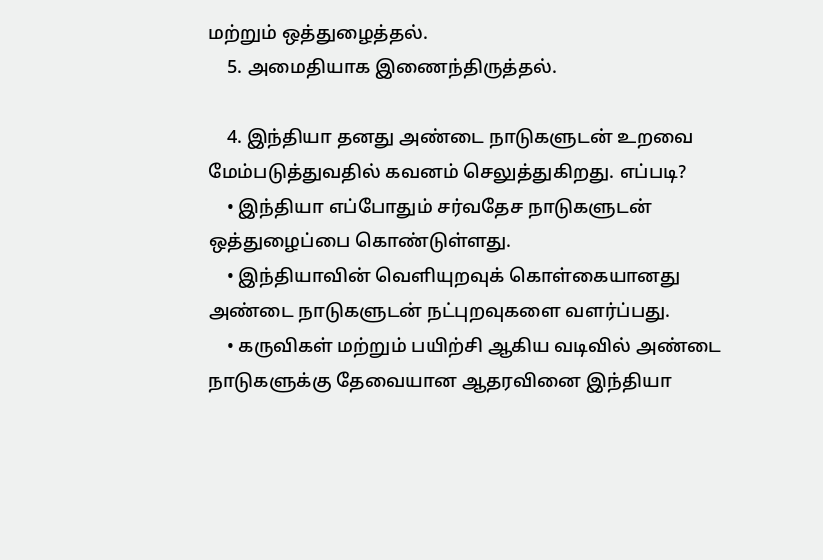மற்றும் ஒத்துழைத்தல்.
    5. அமைதியாக இணைந்திருத்தல்.

    4. இந்தியா தனது அண்டை நாடுகளுடன் உறவை மேம்படுத்துவதில் கவனம் செலுத்துகிறது. எப்படி?
    • இந்தியா எப்போதும் சர்வதேச நாடுகளுடன் ஒத்துழைப்பை கொண்டுள்ளது.
    • இந்தியாவின் வெளியுறவுக் கொள்கையானது அண்டை நாடுகளுடன் நட்புறவுகளை வளர்ப்பது.
    • கருவிகள் மற்றும் பயிற்சி ஆகிய வடிவில் அண்டை நாடுகளுக்கு தேவையான ஆதரவினை இந்தியா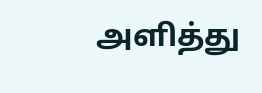அளித்து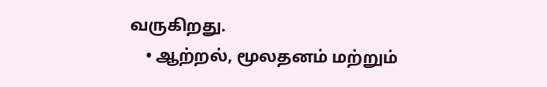வருகிறது.
    • ஆற்றல், மூலதனம் மற்றும்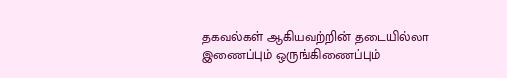தகவல்கள் ஆகியவற்றின் தடையில்லா இணைப்பும் ஒருங்கிணைப்பும்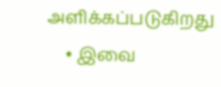அளிக்கப்படுகிறது
    • இவை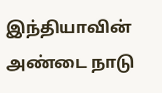இந்தியாவின் அண்டை நாடு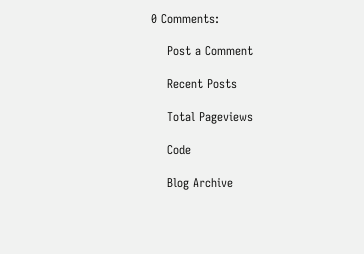0 Comments:

    Post a Comment

    Recent Posts

    Total Pageviews

    Code

    Blog Archive